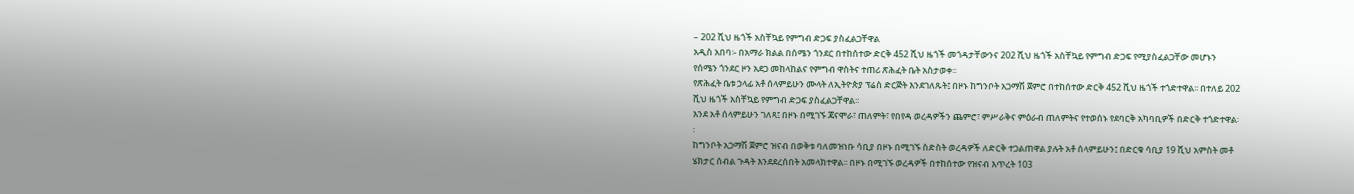– 202 ሺህ ዜጎች አስቸኳይ የምግብ ድጋፍ ያስፈልጋቸዋል
አዲስ አበባ፡- በአማራ ክልል በሰሜን ጎንደር በተከሰተው ድርቅ 452 ሺህ ዜጎች መጎዳታቸውንና 202 ሺህ ዜጎች አስቸኳይ የምግብ ድጋፍ የሚያስፈልጋቸው መሆኑን የሰሜን ጎንደር ዞን አደጋ መከላከልና የምግብ ዋስትና ተጠሪ ጽሕፈት ቤት አስታወቀ፡፡
የጽሕፈት ቤቱ ኃላፊ አቶ ሰላምይሁን ሙላት ለኢትዮጵያ ፕሬስ ድርጅት እንደገለጹት፤ በዞኑ ከግንቦት አጋማሽ ጀምሮ በተከሰተው ድርቅ 452 ሺህ ዜጎች ተጎድተዋል፡፡ በተለይ 202 ሺህ ዜጎች አስቸኳይ የምግብ ድጋፍ ያስፈልጋቸዋል፡፡
እንደ አቶ ሰላምይሁን ገለጻ፤ በዞኑ በሚገኙ ጃናሞራ፣ ጠለምት፣ የበየዳ ወረዳዎችን ጨምሮ፣ ምሥራቅና ምዕራብ ጠለምትና የተወሰኑ የደባርቅ አካባቢዎች በድርቅ ተጎድተዋል፡፡
ከግንቦት አጋማሽ ጀምሮ ዝናብ በወቅቱ ባለመዝነቡ ሳቢያ በዞኑ በሚገኙ ስድስት ወረዳዎች ለድርቅ ተጋልጠዋል ያሉት አቶ ሰላምይሁን፤ በድርቁ ሳቢያ 19 ሺህ አምስት መቶ ሄክታር ሰብል ጉዳት እንደደረሰበት አመላክተዋል፡፡ በዞኑ በሚገኙ ወረዳዎች በተከሰተው የዝናብ እጥረት 103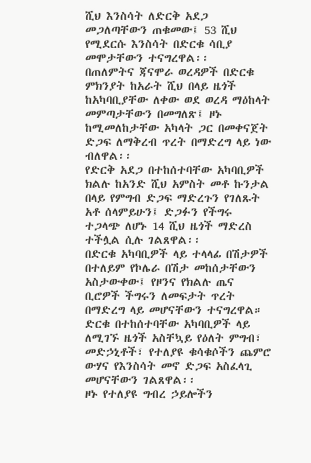ሺህ እንስሳት ለድርቅ አደጋ መጋለጣቸውን ጠቁመው፤ 53 ሺህ የሚደርሱ እንስሳት በድርቁ ሳቢያ መሞታቸውን ተናግረዋል፡፡
በጠለምትና ጃናሞራ ወረዳዎች በድርቁ ምክንያት ከአራት ሺህ በላይ ዜጎች ከአካባቢያቸው ለቀው ወደ ወረዳ ማዕከላት መምጣታቸውን በመግለጽ፤ ዞኑ ከሚመለከታቸው አካላት ጋር በመቀናጀት ድጋፍ ለማቅረብ ጥረት በማድረግ ላይ ነው ብለዋል፡፡
የድርቅ አደጋ በተከሰተባቸው አካባቢዎች ክልሉ ከአንድ ሺህ አምስት መቶ ኩንታል በላይ የምግብ ድጋፍ ማድረጉን የገለጹት አቶ ሰላምይሁን፤ ድጋፉን የችግሩ ተጋላጭ ለሆኑ 14 ሺህ ዜጎች ማድረስ ተችሏል ሲሉ ገልጸዋል፡፡
በድርቁ አካባቢዎች ላይ ተላላፊ በሽታዎች በተለይም የኮሌራ በሽታ መከሰታቸውን አስታውቀው፤ የዞንና የክልሉ ጤና ቢሮዎች ችግሩን ለመፍታት ጥረት በማድረግ ላይ መሆናቸውን ተናግረዋል።
ድርቁ በተከሰተባቸው አካባቢዎች ላይ ለሚገኙ ዜጎች አስቸኳይ የዕለት ምግብ፣ መድኃኒቶች፣ የተለያዩ ቁሳቁሶችን ጨምሮ ውሃና የእንስሳት መኖ ድጋፍ አስፈላጊ መሆናቸውን ገልጸዋል፡፡
ዞኑ የተለያዩ ግብረ ኃይሎችን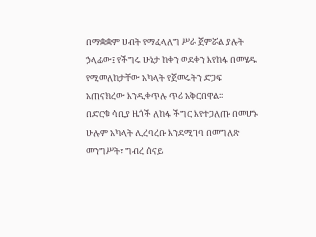በማቋቋም ሀብት የማፈላለግ ሥራ ጀምሯል ያሉት ኃላፊው፤ የችግሩ ሁኔታ ከቀን ወደቀን እየከፋ በመሄዱ የሚመለከታቸው አካላት የጀመሩትን ድጋፍ አጠናክረው እንዲቀጥሉ ጥሪ አቅርበዋል፡፡
በድርቁ ሳቢያ ዜጎች ለከፋ ችግር እየተጋለጡ በመሆኑ ሁሉም አካላት ሊረባረቡ እንደሚገባ በመግለጽ መንግሥት፣ ግብረ ሰናይ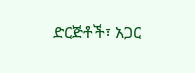ድርጅቶች፣ አጋር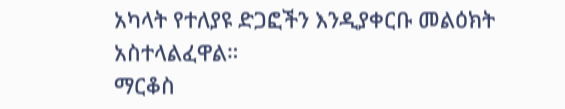አካላት የተለያዩ ድጋፎችን እንዲያቀርቡ መልዕክት አስተላልፈዋል።
ማርቆስ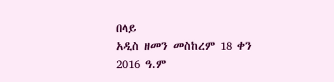በላይ
አዲስ ዘመን መስከረም 18 ቀን 2016 ዓ.ም